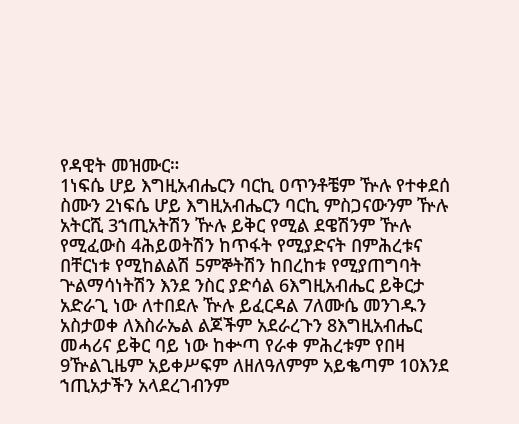የዳዊት መዝሙር።
1ነፍሴ ሆይ እግዚአብሔርን ባርኪ ዐጥንቶቼም ዅሉ የተቀደሰ ስሙን 2ነፍሴ ሆይ እግዚአብሔርን ባርኪ ምስጋናውንም ዅሉ አትርሺ 3ኀጢአትሽን ዅሉ ይቅር የሚል ደዌሽንም ዅሉ የሚፈውስ 4ሕይወትሽን ከጥፋት የሚያድናት በምሕረቱና በቸርነቱ የሚከልልሽ 5ምኞትሽን ከበረከቱ የሚያጠግባት ጕልማሳነትሽን እንደ ንስር ያድሳል 6እግዚአብሔር ይቅርታ አድራጊ ነው ለተበደሉ ዅሉ ይፈርዳል 7ለሙሴ መንገዱን አስታወቀ ለእስራኤል ልጆችም አደራረጉን 8እግዚአብሔር መሓሪና ይቅር ባይ ነው ከቍጣ የራቀ ምሕረቱም የበዛ 9ዅልጊዜም አይቀሥፍም ለዘለዓለምም አይቈጣም 10እንደ ኀጢአታችን አላደረገብንም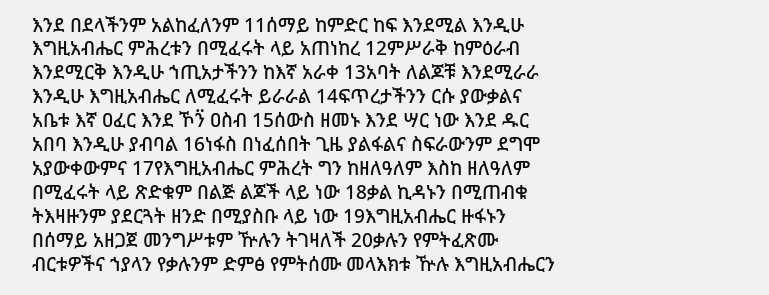እንደ በደላችንም አልከፈለንም 11ሰማይ ከምድር ከፍ እንደሚል እንዲሁ እግዚአብሔር ምሕረቱን በሚፈሩት ላይ አጠነከረ 12ምሥራቅ ከምዕራብ እንደሚርቅ እንዲሁ ኀጢአታችንን ከእኛ አራቀ 13አባት ለልጆቹ እንደሚራራ እንዲሁ እግዚአብሔር ለሚፈሩት ይራራል 14ፍጥረታችንን ርሱ ያውቃልና አቤቱ እኛ ዐፈር እንደ ኾን፟ ዐስብ 15ሰውስ ዘመኑ እንደ ሣር ነው እንደ ዱር አበባ እንዲሁ ያብባል 16ነፋስ በነፈሰበት ጊዜ ያልፋልና ስፍራውንም ደግሞ አያውቀውምና 17የእግዚአብሔር ምሕረት ግን ከዘለዓለም እስከ ዘለዓለም በሚፈሩት ላይ ጽድቁም በልጅ ልጆች ላይ ነው 18ቃል ኪዳኑን በሚጠብቁ ትእዛዙንም ያደርጓት ዘንድ በሚያስቡ ላይ ነው 19እግዚአብሔር ዙፋኑን በሰማይ አዘጋጀ መንግሥቱም ዅሉን ትገዛለች 20ቃሉን የምትፈጽሙ ብርቱዎችና ኀያላን የቃሉንም ድምፅ የምትሰሙ መላእክቱ ዅሉ እግዚአብሔርን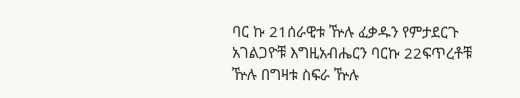ባር ኩ 21ሰራዊቱ ዅሉ ፈቃዱን የምታደርጉ አገልጋዮቹ እግዚአብሔርን ባርኩ 22ፍጥረቶቹ ዅሉ በግዛቱ ስፍራ ዅሉ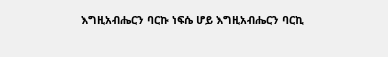እግዚአብሔርን ባርኩ ነፍሴ ሆይ እግዚአብሔርን ባርኪ